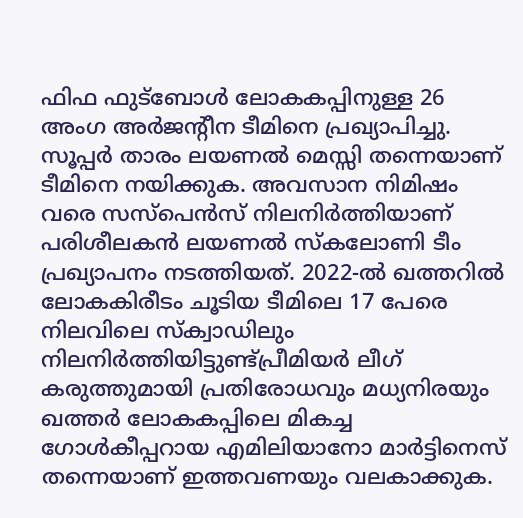ഫിഫ ഫുട്ബോൾ ലോകകപ്പിനുള്ള 26 അംഗ അർജന്റീന ടീമിനെ പ്രഖ്യാപിച്ചു. സൂപ്പർ താരം ലയണൽ മെസ്സി തന്നെയാണ് ടീമിനെ നയിക്കുക. അവസാന നിമിഷം വരെ സസ്പെൻസ് നിലനിർത്തിയാണ് പരിശീലകൻ ലയണൽ സ്കലോണി ടീം പ്രഖ്യാപനം നടത്തിയത്. 2022-ൽ ഖത്തറിൽ ലോകകിരീടം ചൂടിയ ടീമിലെ 17 പേരെ നിലവിലെ സ്ക്വാഡിലും നിലനിർത്തിയിട്ടുണ്ട്പ്രീമിയർ ലീഗ് കരുത്തുമായി പ്രതിരോധവും മധ്യനിരയും
ഖത്തർ ലോകകപ്പിലെ മികച്ച ഗോൾകീപ്പറായ എമിലിയാനോ മാർട്ടിനെസ് തന്നെയാണ് ഇത്തവണയും വലകാക്കുക.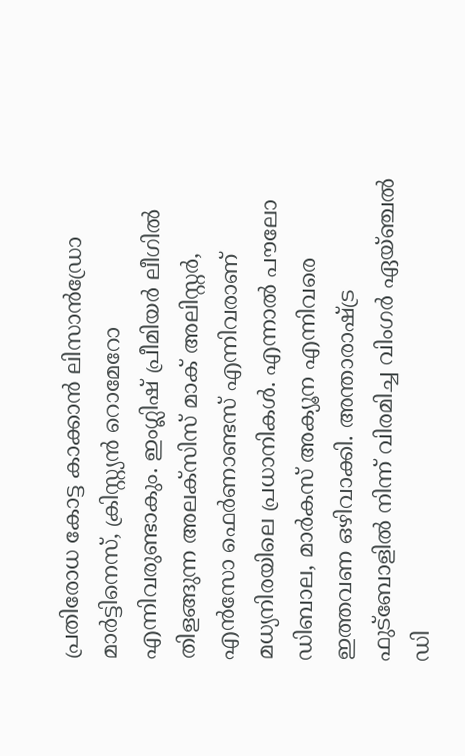പ്രതിരോധ കോട്ട കാക്കാൻ ലിസാൻഡ്രോ മാർട്ടിനെസ്, ക്രിസ്റ്റ്യൻ റൊമേറോ എന്നിവരുണ്ടാകും. ഇംഗ്ലിഷ് പ്രീമിയർ ലീഗിൽ തിളങ്ങുന്ന അലക്സിസ് മാക് അലിസ്റ്റർ, എൻസോ ഫെർണാണ്ടസ് എന്നിവരാണ് മധ്യനിരയിലെ പ്രധാനികൾ. എന്നാൽ പൗലോ ഡിബാല, മാർകസ് അക്യൂന എന്നിവരെ ഇത്തവണ ഒഴിവാക്കി. അന്താരാഷ്ട്ര ഫുട്ബോളിൽ നിന്ന് വിരമിച്ച വിംഗർ ഏയ്ഞ്ചൽ ഡി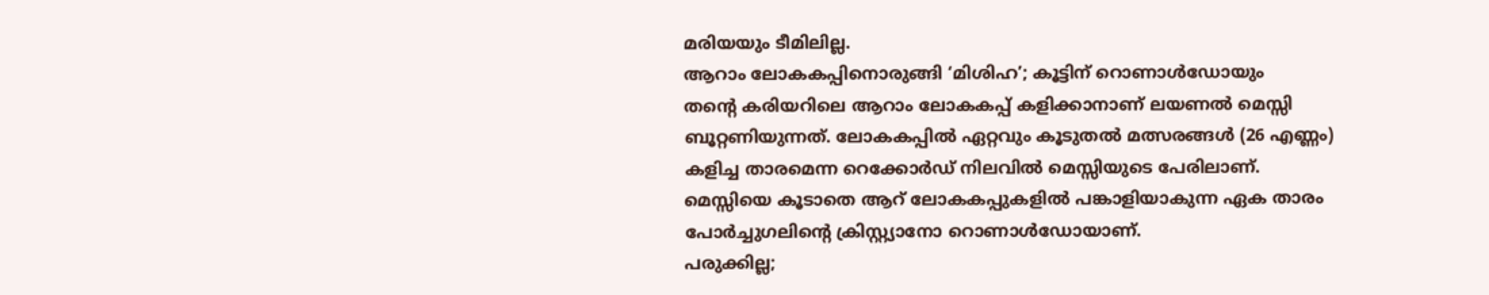മരിയയും ടീമിലില്ല.
ആറാം ലോകകപ്പിനൊരുങ്ങി ‘മിശിഹ’; കൂട്ടിന് റൊണാൾഡോയും
തന്റെ കരിയറിലെ ആറാം ലോകകപ്പ് കളിക്കാനാണ് ലയണൽ മെസ്സി ബൂറ്റണിയുന്നത്. ലോകകപ്പിൽ ഏറ്റവും കൂടുതൽ മത്സരങ്ങൾ (26 എണ്ണം) കളിച്ച താരമെന്ന റെക്കോർഡ് നിലവിൽ മെസ്സിയുടെ പേരിലാണ്. മെസ്സിയെ കൂടാതെ ആറ് ലോകകപ്പുകളിൽ പങ്കാളിയാകുന്ന ഏക താരം പോർച്ചുഗലിന്റെ ക്രിസ്റ്റ്യാനോ റൊണാൾഡോയാണ്.
പരുക്കില്ല;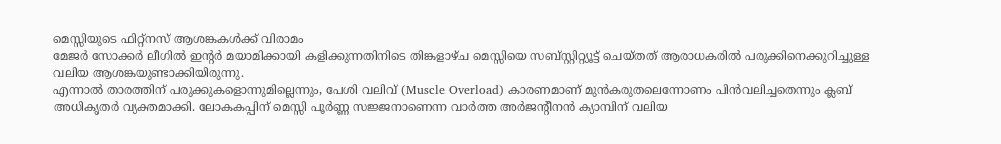മെസ്സിയുടെ ഫിറ്റ്നസ് ആശങ്കകൾക്ക് വിരാമം
മേജർ സോക്കർ ലീഗിൽ ഇന്റർ മയാമിക്കായി കളിക്കുന്നതിനിടെ തിങ്കളാഴ്ച മെസ്സിയെ സബ്സ്റ്റിറ്റ്യൂട്ട് ചെയ്തത് ആരാധകരിൽ പരുക്കിനെക്കുറിച്ചുള്ള വലിയ ആശങ്കയുണ്ടാക്കിയിരുന്നു.
എന്നാൽ താരത്തിന് പരുക്കുകളൊന്നുമില്ലെന്നും, പേശി വലിവ് (Muscle Overload) കാരണമാണ് മുൻകരുതലെന്നോണം പിൻവലിച്ചതെന്നും ക്ലബ് അധികൃതർ വ്യക്തമാക്കി. ലോകകപ്പിന് മെസ്സി പൂർണ്ണ സജ്ജനാണെന്ന വാർത്ത അർജന്റീനൻ ക്യാമ്പിന് വലിയ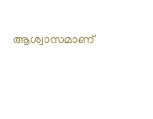ആശ്വാസമാണ്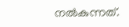നൽകുന്നത്.